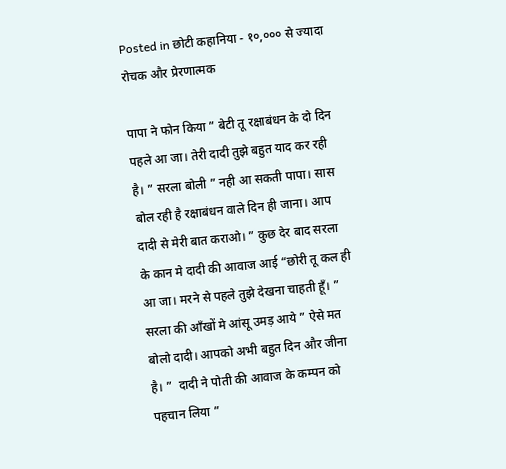Posted in छोटी कहानिया - १०,००० से ज्यादा रोचक और प्रेरणात्मक

पापा ने फोन किया ” बेटी तू रक्षाबंधन के दो दिन पहले आ जा। तेरी दादी तुझे बहुत याद कर रही है। ” सरला बोली ” नही आ सकती पापा। सास बोल रही है रक्षाबंधन वाले दिन ही जाना। आप दादी से मेरी बात कराओ। ” कुछ देर बाद सरला के कान मे दादी की आवाज आई “छोरी तू कल ही आ जा। मरने से पहले तुझे देखना चाहती हूँ। ” सरला की आँखों मे आंसू उमड़ आये ” ऐसे मत बोलो दादी। आपको अभी बहुत दिन और जीना है। ”  दादी ने पोती की आवाज के कम्पन को पहचान लिया ”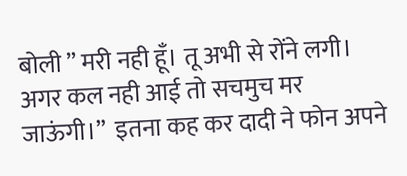बोली ” मरी नही हूँ। तू अभी से रोंने लगी। अगर कल नही आई तो सचमुच मर जाऊंगी।”  इतना कह कर दादी ने फोन अपने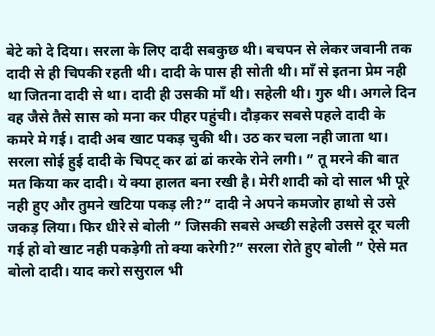बेटे को दे दिया। सरला के लिए दादी सबकुछ थी। बचपन से लेकर जवानी तक दादी से ही चिपकी रहती थी। दादी के पास ही सोती थी। माँ से इतना प्रेम नही था जितना दादी से था। दादी ही उसकी माँ थी। सहेली थी। गुरु थी। अगले दिन वह जैसे तैसे सास को मना कर पीहर पहुंची। दौड़कर सबसे पहले दादी के  कमरे मे गई। दादी अब खाट पकड़ चुकी थी। उठ कर चला नही जाता था। सरला सोई हुई दादी के चिपट् कर ढां ढां करके रोने लगी। ” तू मरने की बात मत किया कर दादी। ये क्या हालत बना रखी है। मेरी शादी को दो साल भी पूरे नही हुए और तुमने खटिया पकड़ ली?” दादी ने अपने कमजोर हाथो से उसे जकड़ लिया। फिर धीरे से बोली ” जिसकी सबसे अच्छी सहेली उससे दूर चली गई हो वो खाट नही पकड़ेगी तो क्या करेगी?” सरला रोते हुए बोली ” ऐसे मत बोलो दादी। याद करो ससुराल भी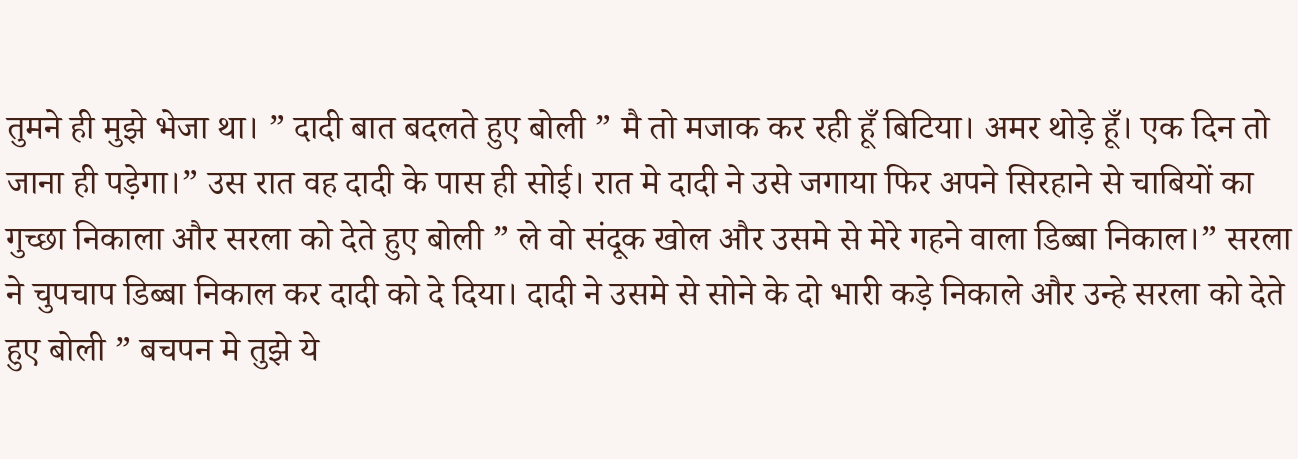तुमने ही मुझे भेजा था। ” दादी बात बदलते हुए बोली ” मै तो मजाक कर रही हूँ बिटिया। अमर थोड़े हूँ। एक दिन तो जाना ही पड़ेगा।” उस रात वह दादी के पास ही सोई। रात मे दादी ने उसे जगाया फिर अपने सिरहाने से चाबियों का गुच्छा निकाला और सरला को देते हुए बोली ” ले वो संदूक खोल और उसमे से मेरे गहने वाला डिब्बा निकाल।” सरला ने चुपचाप डिब्बा निकाल कर दादी को दे दिया। दादी ने उसमे से सोने के दो भारी कड़े निकाले और उन्हे सरला को देते हुए बोली ” बचपन मे तुझे ये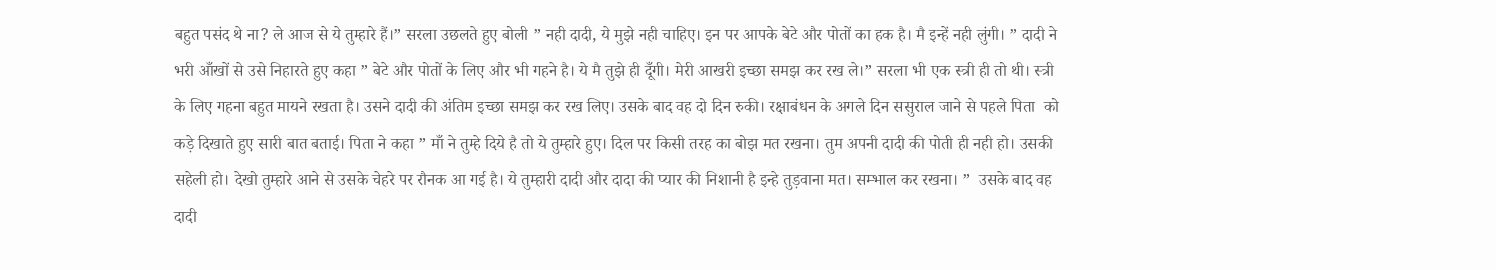बहुत पसंद थे ना? ले आज से ये तुम्हारे हैं।” सरला उछलते हुए बोली ” नही दादी, ये मुझे नही चाहिए। इन पर आपके बेटे और पोतों का हक है। मै इन्हें नही लुंगी। ” दादी ने भरी आँखों से उसे निहारते हुए कहा ” बेटे और पोतों के लिए और भी गहने है। ये मै तुझे ही दूँगी। मेरी आखरी इच्छा समझ कर रख ले।” सरला भी एक स्त्री ही तो थी। स्त्री के लिए गहना बहुत मायने रखता है। उसने दादी की अंतिम इच्छा समझ कर रख लिए। उसके बाद वह दो दिन रुकी। रक्षाबंधन के अगले दिन ससुराल जाने से पहले पिता  को कड़े दिखाते हुए सारी बात बताई। पिता ने कहा ” माँ ने तुम्हे दिये है तो ये तुम्हारे हुए। दिल पर किसी तरह का बोझ मत रखना। तुम अपनी दादी की पोती ही नही हो। उसकी सहेली हो। देखो तुम्हारे आने से उसके चेहरे पर रौनक आ गई है। ये तुम्हारी दादी और दादा की प्यार की निशानी है इन्हे तुड़वाना मत। सम्भाल कर रखना। ”  उसके बाद वह दादी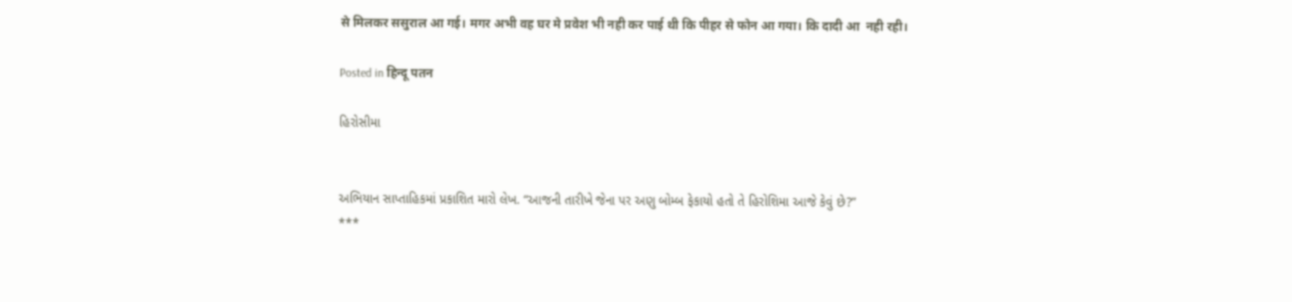से मिलकर ससुराल आ गई। मगर अभी वह घर मे प्रवेश भी नही कर पाई थी कि पीहर से फोन आ गया। कि दादी आ  नही रही।

Posted in हिन्दू पतन

હિરોસીમા


અભિયાન સાપ્તાહિકમાં પ્રકાશિત મારો લેખ. “આજની તારીખે જેના પર અણુ બોમ્બ ફેકાયો હતો તે હિરોશિમા આજે કેવું છે?”
***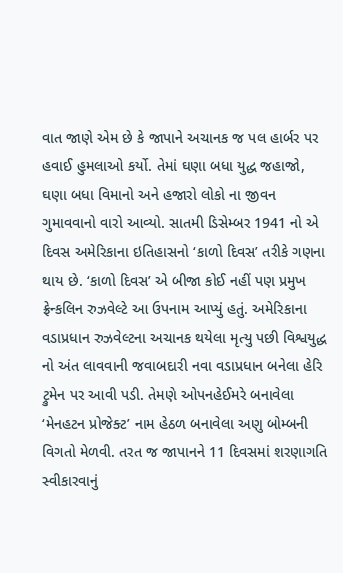વાત જાણે એમ છે કે જાપાને અચાનક જ પલ હાર્બર પર હવાઈ હુમલાઓ કર્યો. તેમાં ઘણા બધા યુદ્ધ જહાજો, ઘણા બધા વિમાનો અને હજારો લોકો ના જીવન ગુમાવવાનો વારો આવ્યો. સાતમી ડિસેમ્બર 1941 નો એ દિવસ અમેરિકાના ઇતિહાસનો ‘કાળો દિવસ’ તરીકે ગણના થાય છે. ‘કાળો દિવસ’ એ બીજા કોઈ નહીં પણ પ્રમુખ ફ્રેન્કલિન રુઝવેલ્ટે આ ઉપનામ આપ્યું હતું. અમેરિકાના વડાપ્રધાન રુઝવેલ્ટના અચાનક થયેલા મૃત્યુ પછી વિશ્વયુદ્ધ નો અંત લાવવાની જવાબદારી નવા વડાપ્રધાન બનેલા હેરિ ટ્રુમેન પર આવી પડી. તેમણે ઓપનહેઈમરે બનાવેલા ‘મેનહટન પ્રોજેક્ટ’ નામ હેઠળ બનાવેલા અણુ બોમ્બની વિગતો મેળવી. તરત જ જાપાનને 11 દિવસમાં શરણાગતિ સ્વીકારવાનું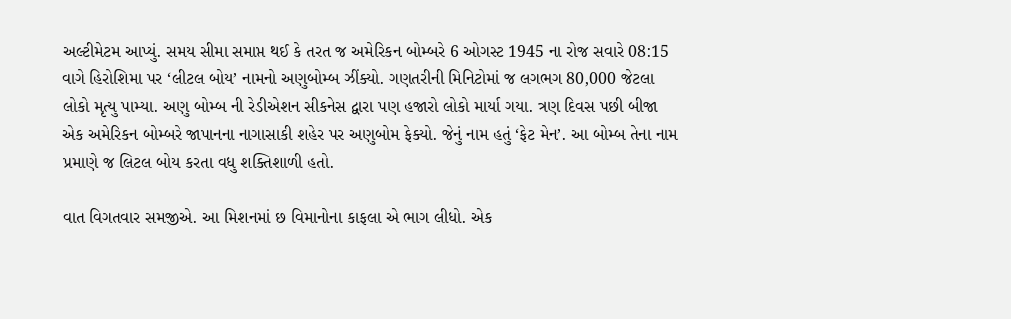અલ્ટીમેટમ આપ્યું. સમય સીમા સમાપ્ત થઈ કે તરત જ અમેરિકન બોમ્બરે 6 ઓગસ્ટ 1945 ના રોજ સવારે 08:15 વાગે હિરોશિમા પર ‘લીટલ બોય’ નામનો અણુબોમ્બ ઝીંક્યો. ગણતરીની મિનિટોમાં જ લગભગ 80,000 જેટલા લોકો મૃત્યુ પામ્યા. અણુ બોમ્બ ની રેડીએશન સીકનેસ દ્વારા પણ હજારો લોકો માર્યા ગયા. ત્રણ દિવસ પછી બીજા એક અમેરિકન બોમ્બરે જાપાનના નાગાસાકી શહેર પર અણુબોમ ફેક્યો. જેનું નામ હતું ‘ફેટ મેન’. આ બોમ્બ તેના નામ પ્રમાણે જ લિટલ બોય કરતા વધુ શક્તિશાળી હતો.

વાત વિગતવાર સમજીએ. આ મિશનમાં છ વિમાનોના કાફલા એ ભાગ લીધો. એક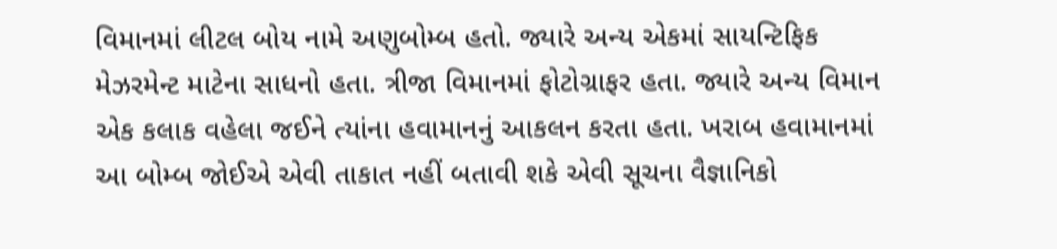વિમાનમાં લીટલ બોય નામે અણુબોમ્બ હતો. જ્યારે અન્ય એકમાં સાયન્ટિફિક મેઝરમેન્ટ માટેના સાધનો હતા. ત્રીજા વિમાનમાં ફોટોગ્રાફર હતા. જ્યારે અન્ય વિમાન એક કલાક વહેલા જઈને ત્યાંના હવામાનનું આકલન કરતા હતા. ખરાબ હવામાનમાં આ બોમ્બ જોઈએ એવી તાકાત નહીં બતાવી શકે એવી સૂચના વૈજ્ઞાનિકો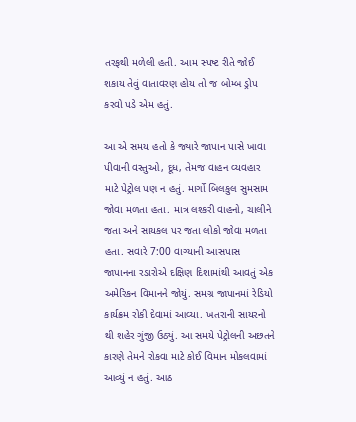તરફથી મળેલી હતી. આમ સ્પષ્ટ રીતે જોઈ શકાય તેવું વાતાવરણ હોય તો જ બોમ્બ ડ્રોપ કરવો પડે એમ હતું.

આ એ સમય હતો કે જ્યારે જાપાન પાસે ખાવા પીવાની વસ્તુઓ, દૂધ, તેમજ વાહન વ્યવહાર માટે પેટ્રોલ પણ ન હતું. માર્ગો બિલકુલ સુમસામ જોવા મળતા હતા. માત્ર લશ્કરી વાહનો, ચાલીને જતા અને સાયકલ પર જતા લોકો જોવા મળતા હતા. સવારે 7:00 વાગ્યાની આસપાસ જાપાનના રડારોએ દક્ષિણ દિશામાંથી આવતું એક અમેરિકન વિમાનને જોયું. સમગ્ર જાપાનમાં રેડિયો કાર્યક્રમ રોકી દેવામાં આવ્યા. ખતરાની સાયરનો થી શહેર ગુંજી ઉઠ્યું. આ સમયે પેટ્રોલની અછતને કારણે તેમને રોકવા માટે કોઈ વિમાન મોકલવામાં આવ્યું ન હતું. આઠ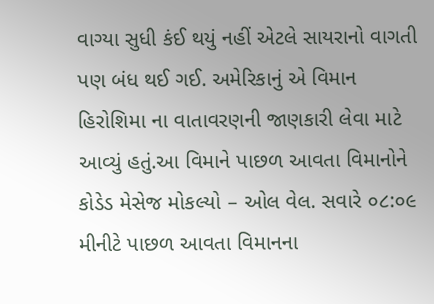વાગ્યા સુધી કંઈ થયું નહીં એટલે સાયરાનો વાગતી પણ બંધ થઈ ગઈ. અમેરિકાનું એ વિમાન હિરોશિમા ના વાતાવરણની જાણકારી લેવા માટે આવ્યું હતું.આ વિમાને પાછળ આવતા વિમાનોને કોડેડ મેસેજ મોકલ્યો – ઓલ વેલ. સવારે ૦૮:૦૯ મીનીટે પાછળ આવતા વિમાનના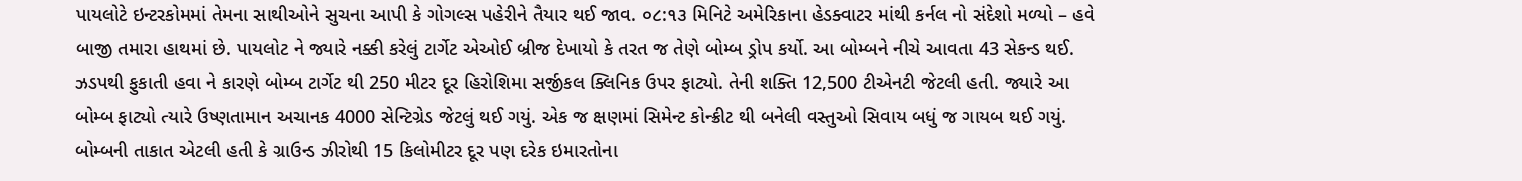પાયલોટે ઇન્ટરકોમમાં તેમના સાથીઓને સુચના આપી કે ગોગલ્સ પહેરીને તૈયાર થઈ જાવ. ૦૮:૧૩ મિનિટે અમેરિકાના હેડક્વાટર માંથી કર્નલ નો સંદેશો મળ્યો – હવે બાજી તમારા હાથમાં છે. પાયલોટ ને જ્યારે નક્કી કરેલું ટાર્ગેટ એઓઈ બ્રીજ દેખાયો કે તરત જ તેણે બોમ્બ ડ્રોપ કર્યો. આ બોમ્બને નીચે આવતા 43 સેકન્ડ થઈ. ઝડપથી ફુકાતી હવા ને કારણે બોમ્બ ટાર્ગેટ થી 250 મીટર દૂર હિરોશિમા સર્જીકલ ક્લિનિક ઉપર ફાટ્યો. તેની શક્તિ 12,500 ટીએનટી જેટલી હતી. જ્યારે આ બોમ્બ ફાટ્યો ત્યારે ઉષ્ણતામાન અચાનક 4000 સેન્ટિગ્રેડ જેટલું થઈ ગયું. એક જ ક્ષણમાં સિમેન્ટ કોન્ક્રીટ થી બનેલી વસ્તુઓ સિવાય બધું જ ગાયબ થઈ ગયું. બોમ્બની તાકાત એટલી હતી કે ગ્રાઉન્ડ ઝીરોથી 15 કિલોમીટર દૂર પણ દરેક ઇમારતોના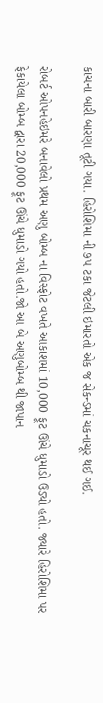કાચના બારી બારણા તૂટી ગયા. હિરોશિમા ની ૭૫ ટકા જેટલી ઇમારતો એક જ સેકન્ડમાં ચકનાચૂર થઈ ગઈ.

રોબર્ટ ઓપનહેઇમરે બનાવેલો પ્રથમ અણુ બોમ્બ ના વિસ્ફોટ વખતે આકાશમાં 10,000 ફૂટ ઊંચે ધુમાડો ઉડ્યો હતો. જ્યારે હિરોશિમા પર ફેકાયેલા બોમ્બ દ્વારા 20,000 ફૂટ ઊંચે ધુમાડો ગયો હતો.જો આ બે અણુબોમ્બ થી જાપાન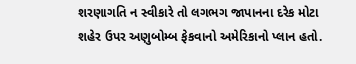શરણાગતિ ન સ્વીકારે તો લગભગ જાપાનના દરેક મોટા શહેર ઉપર અણુબોમ્બ ફેકવાનો અમેરિકાનો પ્લાન હતો.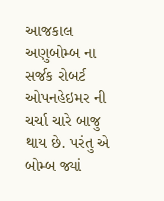આજકાલ અણુબોમ્બ ના સર્જક રોબર્ટ ઓપનહેઇમર ની ચર્ચા ચારે બાજુ થાય છે. પરંતુ એ બોમ્બ જ્યાં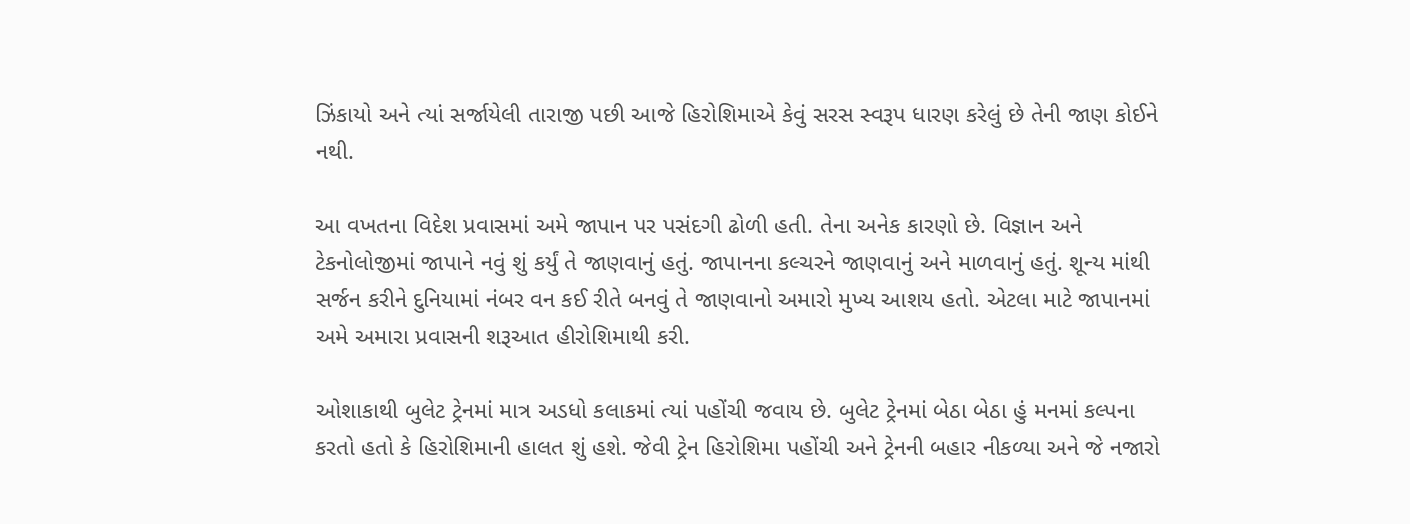ઝિંકાયો અને ત્યાં સર્જાયેલી તારાજી પછી આજે હિરોશિમાએ કેવું સરસ સ્વરૂપ ધારણ કરેલું છે તેની જાણ કોઈને નથી.

આ વખતના વિદેશ પ્રવાસમાં અમે જાપાન પર પસંદગી ઢોળી હતી. તેના અનેક કારણો છે. વિજ્ઞાન અને ટેકનોલોજીમાં જાપાને નવું શું કર્યું તે જાણવાનું હતું. જાપાનના કલ્ચરને જાણવાનું અને માળવાનું હતું. શૂન્ય માંથી સર્જન કરીને દુનિયામાં નંબર વન કઈ રીતે બનવું તે જાણવાનો અમારો મુખ્ય આશય હતો. એટલા માટે જાપાનમાં અમે અમારા પ્રવાસની શરૂઆત હીરોશિમાથી કરી.

ઓશાકાથી બુલેટ ટ્રેનમાં માત્ર અડધો કલાકમાં ત્યાં પહોંચી જવાય છે. બુલેટ ટ્રેનમાં બેઠા બેઠા હું મનમાં કલ્પના કરતો હતો કે હિરોશિમાની હાલત શું હશે. જેવી ટ્રેન હિરોશિમા પહોંચી અને ટ્રેનની બહાર નીકળ્યા અને જે નજારો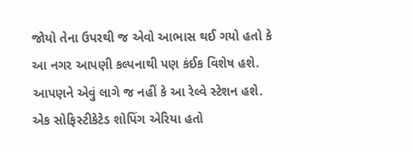જોયો તેના ઉપરથી જ એવો આભાસ થઈ ગયો હતો કે આ નગર આપણી કલ્પનાથી પણ કંઈક વિશેષ હશે. આપણને એવું લાગે જ નહીં કે આ રેલ્વે સ્ટેશન હશે. એક સોફિસ્ટીકેટેડ શોપિંગ એરિયા હતો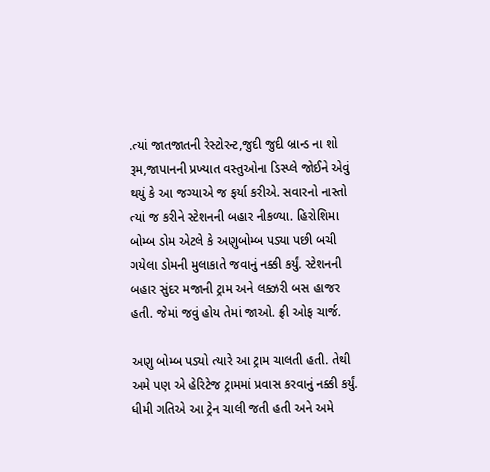.ત્યાં જાતજાતની રેસ્ટોરન્ટ,જુદી જુદી બ્રાન્ડ ના શો રૂમ,જાપાનની પ્રખ્યાત વસ્તુઓના ડિસ્પ્લે જોઈને એવું થયું કે આ જગ્યાએ જ ફર્યા કરીએ. સવારનો નાસ્તો ત્યાં જ કરીને સ્ટેશનની બહાર નીકળ્યા. હિરોશિમા બોમ્બ ડોમ એટલે કે અણુબોમ્બ પડ્યા પછી બચી ગયેલા ડોમની મુલાકાતે જવાનું નક્કી કર્યું. સ્ટેશનની બહાર સુંદર મજાની ટ્રામ અને લક્ઝરી બસ હાજર હતી. જેમાં જવું હોય તેમાં જાઓ. ફ્રી ઓફ ચાર્જ.

અણુ બોમ્બ પડ્યો ત્યારે આ ટ્રામ ચાલતી હતી. તેથી અમે પણ એ હેરિટેજ ટ્રામમાં પ્રવાસ કરવાનું નક્કી કર્યું. ધીમી ગતિએ આ ટ્રેન ચાલી જતી હતી અને અમે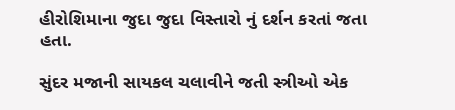હીરોશિમાના જુદા જુદા વિસ્તારો નું દર્શન કરતાં જતા હતા.

સુંદર મજાની સાયકલ ચલાવીને જતી સ્ત્રીઓ એક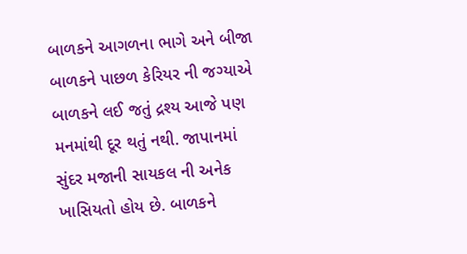બાળકને આગળના ભાગે અને બીજા બાળકને પાછળ કેરિયર ની જગ્યાએ બાળકને લઈ જતું દ્રશ્ય આજે પણ મનમાંથી દૂર થતું નથી. જાપાનમાં સુંદર મજાની સાયકલ ની અનેક ખાસિયતો હોય છે. બાળકને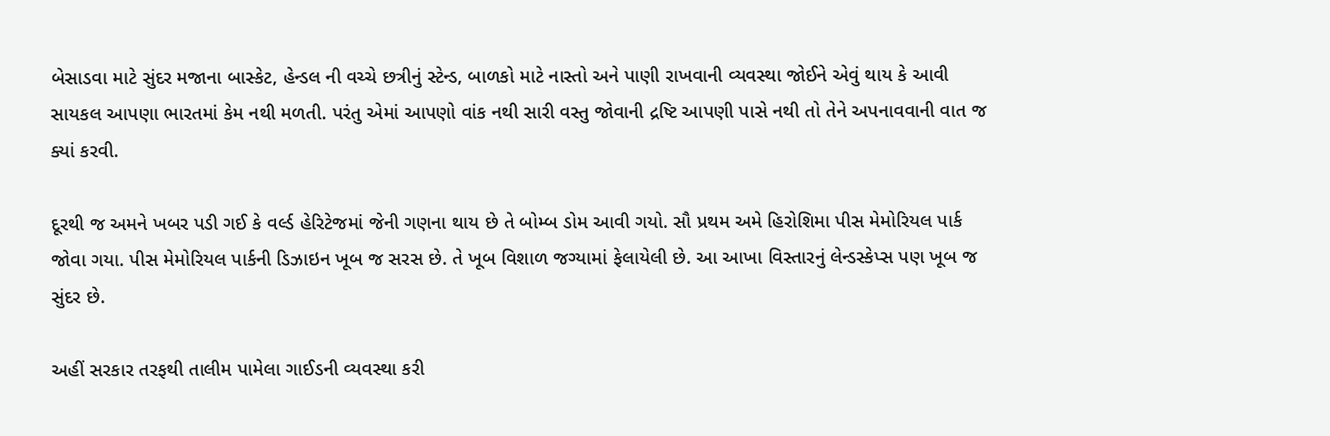બેસાડવા માટે સુંદર મજાના બાસ્કેટ, હેન્ડલ ની વચ્ચે છત્રીનું સ્ટેન્ડ, બાળકો માટે નાસ્તો અને પાણી રાખવાની વ્યવસ્થા જોઈને એવું થાય કે આવી સાયકલ આપણા ભારતમાં કેમ નથી મળતી. પરંતુ એમાં આપણો વાંક નથી સારી વસ્તુ જોવાની દ્રષ્ટિ આપણી પાસે નથી તો તેને અપનાવવાની વાત જ ક્યાં કરવી.

દૂરથી જ અમને ખબર પડી ગઈ કે વર્લ્ડ હેરિટેજમાં જેની ગણના થાય છે તે બોમ્બ ડોમ આવી ગયો. સૌ પ્રથમ અમે હિરોશિમા પીસ મેમોરિયલ પાર્ક જોવા ગયા. પીસ મેમોરિયલ પાર્કની ડિઝાઇન ખૂબ જ સરસ છે. તે ખૂબ વિશાળ જગ્યામાં ફેલાયેલી છે. આ આખા વિસ્તારનું લેન્ડસ્કેપ્સ પણ ખૂબ જ સુંદર છે.

અહીં સરકાર તરફથી તાલીમ પામેલા ગાઈડની વ્યવસ્થા કરી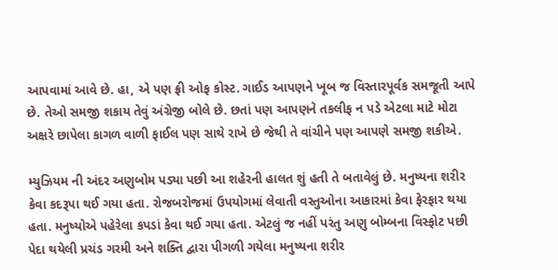આપવામાં આવે છે. હા, એ પણ ફ્રી ઓફ કોસ્ટ. ગાઈડ આપણને ખૂબ જ વિસ્તારપૂર્વક સમજૂતી આપે છે. તેઓ સમજી શકાય તેવું અંગ્રેજી બોલે છે. છતાં પણ આપણને તકલીફ ન પડે એટલા માટે મોટા અક્ષરે છાપેલા કાગળ વાળી ફાઈલ પણ સાથે રાખે છે જેથી તે વાંચીને પણ આપણે સમજી શકીએ.

મ્યુઝિયમ ની અંદર અણુબોમ પડ્યા પછી આ શહેરની હાલત શું હતી તે બતાવેલું છે. મનુષ્યના શરીર કેવા કદરૂપા થઈ ગયા હતા. રોજબરોજમાં ઉપયોગમાં લેવાતી વસ્તુઓના આકારમાં કેવા ફેરફાર થયા હતા. મનુષ્યોએ પહેરેલા કપડાં કેવા થઈ ગયા હતા. એટલું જ નહીં પરંતુ અણુ બોમ્બના વિસ્ફોટ પછી પેદા થયેલી પ્રચંડ ગરમી અને શક્તિ દ્વારા પીગળી ગયેલા મનુષ્યના શરીર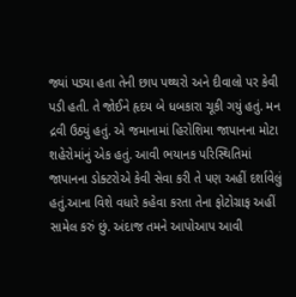જ્યાં પડ્યા હતા તેની છાપ પથ્થરો અને દીવાલો પર કેવી પડી હતી. તે જોઈને હૃદય બે ધબકારા ચૂકી ગયું હતું. મન દ્રવી ઉઠ્યું હતું. એ જમાનામાં હિરોશિમા જાપાનના મોટા શહેરોમાંનું એક હતું. આવી ભયાનક પરિસ્થિતિમાં જાપાનના ડોક્ટરોએ કેવી સેવા કરી તે પણ અહીં દર્શાવેલું હતું.આના વિશે વધારે કહેવા કરતા તેના ફોટોગ્રાફ અહીં સામેલ કરું છું. અંદાજ તમને આપોઆપ આવી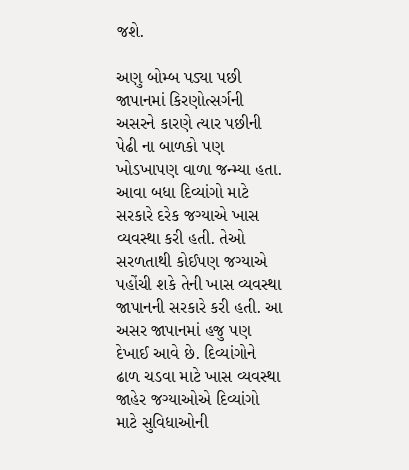જશે.

અણુ બોમ્બ પડ્યા પછી જાપાનમાં કિરણોત્સર્ગની અસરને કારણે ત્યાર પછીની પેઢી ના બાળકો પણ ખોડખાપણ વાળા જન્મ્યા હતા. આવા બધા દિવ્યાંગો માટે સરકારે દરેક જગ્યાએ ખાસ વ્યવસ્થા કરી હતી. તેઓ સરળતાથી કોઈપણ જગ્યાએ પહોંચી શકે તેની ખાસ વ્યવસ્થા જાપાનની સરકારે કરી હતી. આ અસર જાપાનમાં હજુ પણ દેખાઈ આવે છે. દિવ્યાંગોને ઢાળ ચડવા માટે ખાસ વ્યવસ્થા જાહેર જગ્યાઓએ દિવ્યાંગો માટે સુવિધાઓની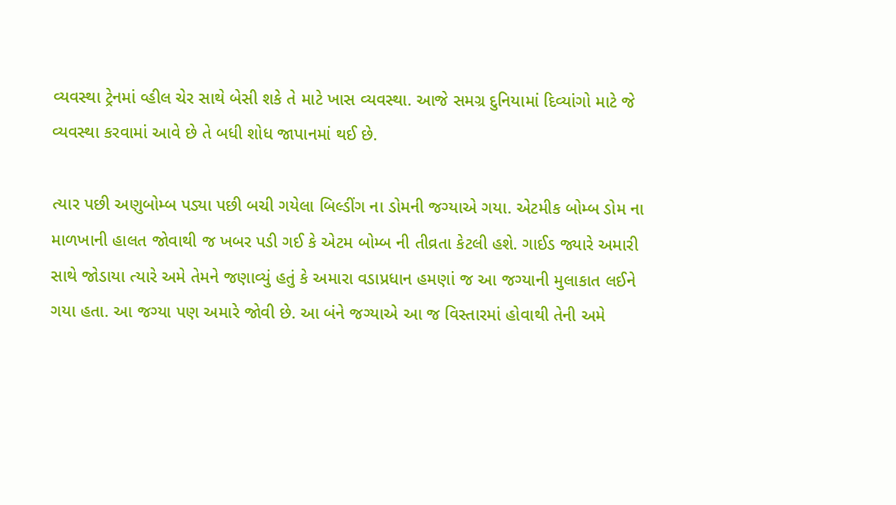વ્યવસ્થા ટ્રેનમાં વ્હીલ ચેર સાથે બેસી શકે તે માટે ખાસ વ્યવસ્થા. આજે સમગ્ર દુનિયામાં દિવ્યાંગો માટે જે વ્યવસ્થા કરવામાં આવે છે તે બધી શોધ જાપાનમાં થઈ છે.

ત્યાર પછી અણુબોમ્બ પડ્યા પછી બચી ગયેલા બિલ્ડીંગ ના ડોમની જગ્યાએ ગયા. એટમીક બોમ્બ ડોમ ના માળખાની હાલત જોવાથી જ ખબર પડી ગઈ કે એટમ બોમ્બ ની તીવ્રતા કેટલી હશે. ગાઈડ જ્યારે અમારી સાથે જોડાયા ત્યારે અમે તેમને જણાવ્યું હતું કે અમારા વડાપ્રધાન હમણાં જ આ જગ્યાની મુલાકાત લઈને ગયા હતા. આ જગ્યા પણ અમારે જોવી છે. આ બંને જગ્યાએ આ જ વિસ્તારમાં હોવાથી તેની અમે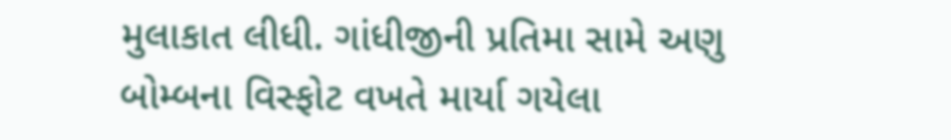મુલાકાત લીધી. ગાંધીજીની પ્રતિમા સામે અણુ બોમ્બના વિસ્ફોટ વખતે માર્યા ગયેલા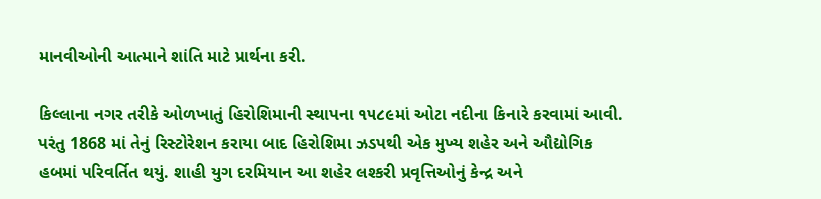માનવીઓની આત્માને શાંતિ માટે પ્રાર્થના કરી.

કિલ્લાના નગર તરીકે ઓળખાતું હિરોશિમાની સ્થાપના ૧૫૮૯માં ઓટા નદીના કિનારે કરવામાં આવી. પરંતુ 1868 માં તેનું રિસ્ટોરેશન કરાયા બાદ હિરોશિમા ઝડપથી એક મુખ્ય શહેર અને ઔદ્યોગિક હબમાં પરિવર્તિત થયું. શાહી યુગ દરમિયાન આ શહેર લશ્કરી પ્રવૃત્તિઓનું કેન્દ્ર અને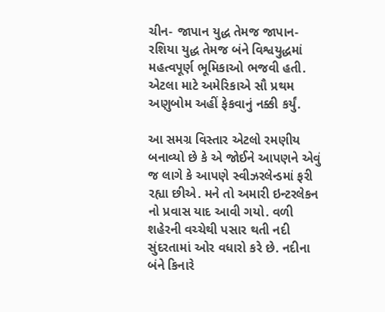ચીન- જાપાન યુદ્ધ તેમજ જાપાન-રશિયા યુદ્ધ તેમજ બંને વિશ્વયુદ્ધમાં મહત્વપૂર્ણ ભૂમિકાઓ ભજવી હતી. એટલા માટે અમેરિકાએ સૌ પ્રથમ અણુબોમ અહીં ફેકવાનું નક્કી કર્યું.

આ સમગ્ર વિસ્તાર એટલો રમણીય બનાવ્યો છે કે એ જોઈને આપણને એવું જ લાગે કે આપણે સ્વીઝરલેન્ડમાં ફરી રહ્યા છીએ. મને તો અમારી ઇન્ટરલેકન નો પ્રવાસ યાદ આવી ગયો. વળી શહેરની વચ્ચેથી પસાર થતી નદી સુંદરતામાં ઓર વધારો કરે છે. નદીના બંને કિનારે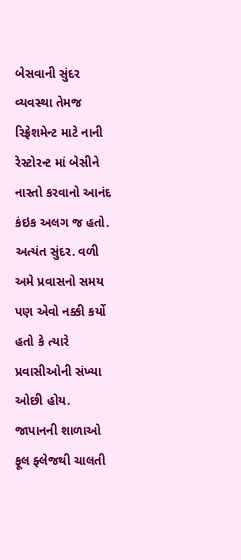બેસવાની સુંદર વ્યવસ્થા તેમજ રિફ્રેશમેન્ટ માટે નાની રેસ્ટોરન્ટ માં બેસીને નાસ્તો કરવાનો આનંદ કંઇક અલગ જ હતો. અત્યંત સુંદર. વળી અમે પ્રવાસનો સમય પણ એવો નક્કી કર્યો હતો કે ત્યારે પ્રવાસીઓની સંખ્યા ઓછી હોય. જાપાનની શાળાઓ ફૂલ ફ્લેજથી ચાલતી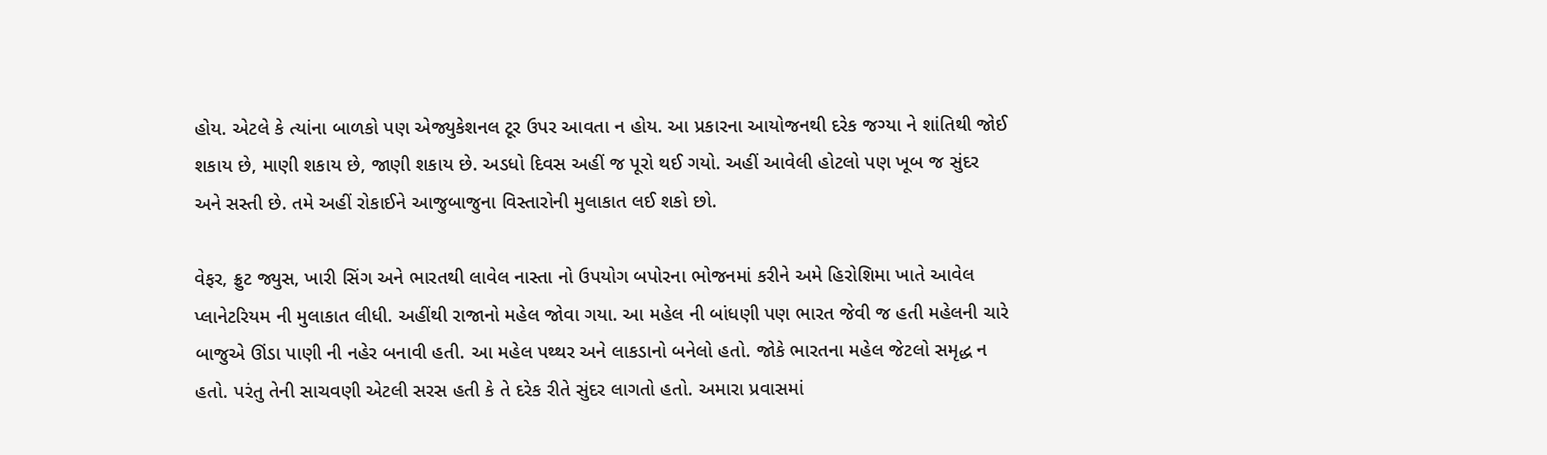હોય. એટલે કે ત્યાંના બાળકો પણ એજ્યુકેશનલ ટૂર ઉપર આવતા ન હોય. આ પ્રકારના આયોજનથી દરેક જગ્યા ને શાંતિથી જોઈ શકાય છે, માણી શકાય છે, જાણી શકાય છે. અડધો દિવસ અહીં જ પૂરો થઈ ગયો. અહીં આવેલી હોટલો પણ ખૂબ જ સુંદર અને સસ્તી છે. તમે અહીં રોકાઈને આજુબાજુના વિસ્તારોની મુલાકાત લઈ શકો છો.

વેફર, ફ્રુટ જ્યુસ, ખારી સિંગ અને ભારતથી લાવેલ નાસ્તા નો ઉપયોગ બપોરના ભોજનમાં કરીને અમે હિરોશિમા ખાતે આવેલ પ્લાનેટરિયમ ની મુલાકાત લીધી. અહીંથી રાજાનો મહેલ જોવા ગયા. આ મહેલ ની બાંધણી પણ ભારત જેવી જ હતી મહેલની ચારે બાજુએ ઊંડા પાણી ની નહેર બનાવી હતી. આ મહેલ પથ્થર અને લાકડાનો બનેલો હતો. જોકે ભારતના મહેલ જેટલો સમૃદ્ધ ન હતો. પરંતુ તેની સાચવણી એટલી સરસ હતી કે તે દરેક રીતે સુંદર લાગતો હતો. અમારા પ્રવાસમાં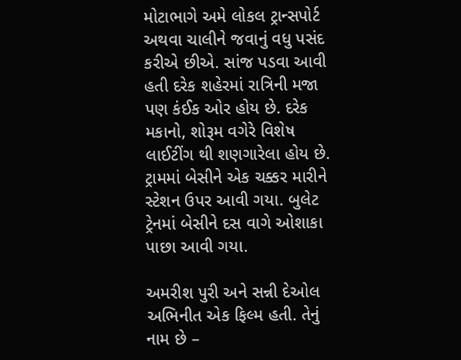મોટાભાગે અમે લોકલ ટ્રાન્સપોર્ટ અથવા ચાલીને જવાનું વધુ પસંદ કરીએ છીએ. સાંજ પડવા આવી હતી દરેક શહેરમાં રાત્રિની મજા પણ કંઈક ઓર હોય છે. દરેક મકાનો, શોરૂમ વગેરે વિશેષ લાઈટીંગ થી શણગારેલા હોય છે. ટ્રામમાં બેસીને એક ચક્કર મારીને સ્ટેશન ઉપર આવી ગયા. બુલેટ ટ્રેનમાં બેસીને દસ વાગે ઓશાકા પાછા આવી ગયા.

અમરીશ પુરી અને સન્ની દેઓલ અભિનીત એક ફિલ્મ હતી. તેનું નામ છે –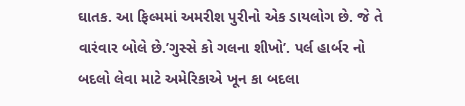ઘાતક. આ ફિલ્મમાં અમરીશ પુરીનો એક ડાયલોગ છે. જે તે વારંવાર બોલે છે.’ગુસ્સે કો ગલના શીખો’. પર્લ હાર્બર નો બદલો લેવા માટે અમેરિકાએ ખૂન કા બદલા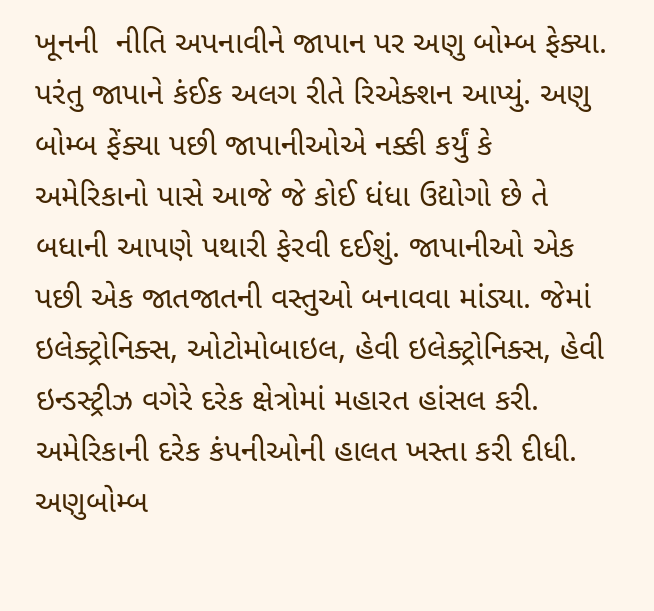ખૂનની  નીતિ અપનાવીને જાપાન પર અણુ બોમ્બ ફેક્યા. પરંતુ જાપાને કંઈક અલગ રીતે રિએક્શન આપ્યું. અણુ બોમ્બ ફેંક્યા પછી જાપાનીઓએ નક્કી કર્યું કે અમેરિકાનો પાસે આજે જે કોઈ ધંધા ઉદ્યોગો છે તે બધાની આપણે પથારી ફેરવી દઈશું. જાપાનીઓ એક પછી એક જાતજાતની વસ્તુઓ બનાવવા માંડ્યા. જેમાં ઇલેક્ટ્રોનિક્સ, ઓટોમોબાઇલ, હેવી ઇલેક્ટ્રોનિક્સ, હેવી ઇન્ડસ્ટ્રીઝ વગેરે દરેક ક્ષેત્રોમાં મહારત હાંસલ કરી. અમેરિકાની દરેક કંપનીઓની હાલત ખસ્તા કરી દીધી. અણુબોમ્બ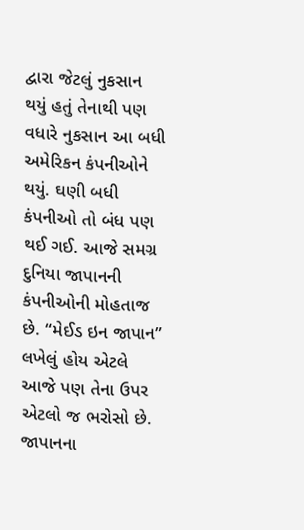દ્વારા જેટલું નુકસાન થયું હતું તેનાથી પણ વધારે નુકસાન આ બધી અમેરિકન કંપનીઓને થયું. ઘણી બધી કંપનીઓ તો બંધ પણ થઈ ગઈ. આજે સમગ્ર દુનિયા જાપાનની કંપનીઓની મોહતાજ છે. “મેઈડ ઇન જાપાન” લખેલું હોય એટલે આજે પણ તેના ઉપર એટલો જ ભરોસો છે. જાપાનના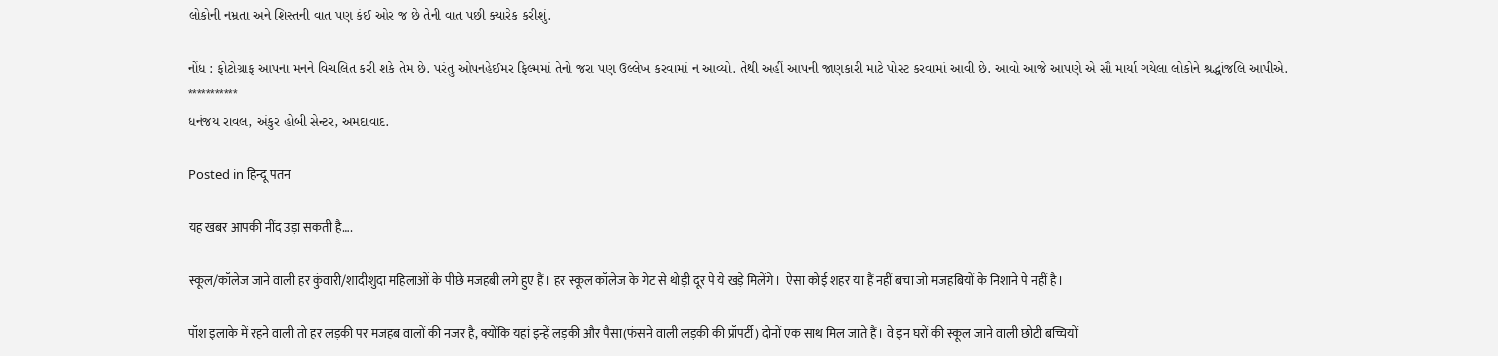લોકોની નમ્રતા અને શિસ્તની વાત પણ કંઈ ઓર જ છે તેની વાત પછી ક્યારેક કરીશું.

નોંધ : ફોટોગ્રાફ આપના મનને વિચલિત કરી શકે તેમ છે. પરંતુ ઓપનહેઈમર ફિલ્મમાં તેનો જરા પણ ઉલ્લેખ કરવામાં ન આવ્યો. તેથી અહીં આપની જાણકારી માટે પોસ્ટ કરવામાં આવી છે. આવો આજે આપણે એ સૌ માર્યા ગયેલા લોકોને શ્રદ્ધાંજલિ આપીએ.
***********
ધનંજય રાવલ, અંકુર હોબી સેન્ટર, અમદાવાદ.

Posted in हिन्दू पतन

यह खबर आपकी नींद उड़ा सकती है….

स्कूल/कॉलेज जाने वाली हर कुंवारी/शादीशुदा महिलाओं के पीछे मजहबी लगे हुए हैं। हर स्कूल कॉलेज के गेट से थोड़ी दूर पे ये खड़े मिलेंगे।  ऐसा कोई शहर या हैं नहीं बचा जो मजहबियों के निशाने पे नहीं है।

पॉश इलाके में रहने वाली तो हर लड़की पर मजहब वालों की नजर है, क्योंकि यहां इन्हें लड़की और पैसा(फंसने वाली लड़की की प्रॉपर्टी) दोनों एक साथ मिल जाते हैं। वे इन घरों की स्कूल जाने वाली छोटी बच्चियों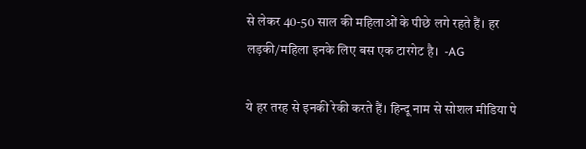से लेकर 40-50 साल की महिलाओं के पीछे लगे रहते हैं। हर लड़की/महिला इनके लिए बस एक टारगेट है।  -AG

ये हर तरह से इनकी रेकी करते हैं। हिन्दू नाम से सोशल मीडिया पे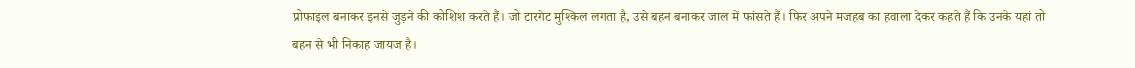प्रोफाइल बनाकर इनसे जुड़ने की कोशिश करते हैं। जो टारगेट मुश्किल लगता है, उसे बहन बनाकर जाल में फांसते हैं। फिर अपने मजहब का हवाला देकर कहते हैं कि उनके यहां तो बहन से भी निकाह जायज है।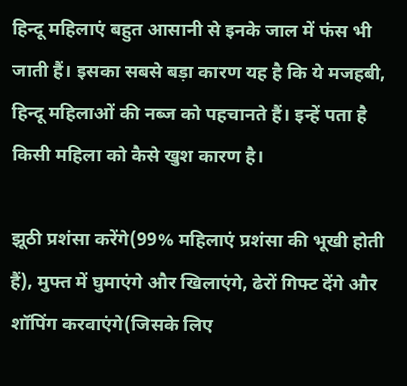हिन्दू महिलाएं बहुत आसानी से इनके जाल में फंस भी जाती हैं। इसका सबसे बड़ा कारण यह है कि ये मजहबी, हिन्दू महिलाओं की नब्ज को पहचानते हैं। इन्हें पता है किसी महिला को कैसे खुश कारण है।

झूठी प्रशंसा करेंगे(99% महिलाएं प्रशंसा की भूखी होती हैं), मुफ्त में घुमाएंगे और खिलाएंगे, ढेरों गिफ्ट देंगे और शॉपिंग करवाएंगे(जिसके लिए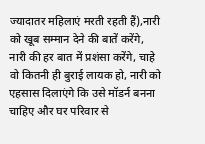ज्यादातर महिलाएं मरती रहती हैं),नारी को खूब सम्मान देने की बातें करेंगे, नारी की हर बात में प्रशंसा करेंगे, चाहे वो कितनी ही बुराई लायक हो, नारी को एहसास दिलाएंगे कि उसे मॉडर्न बनना चाहिए और घर परिवार से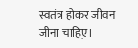स्वतंत्र होकर जीवन जीना चाहिए़।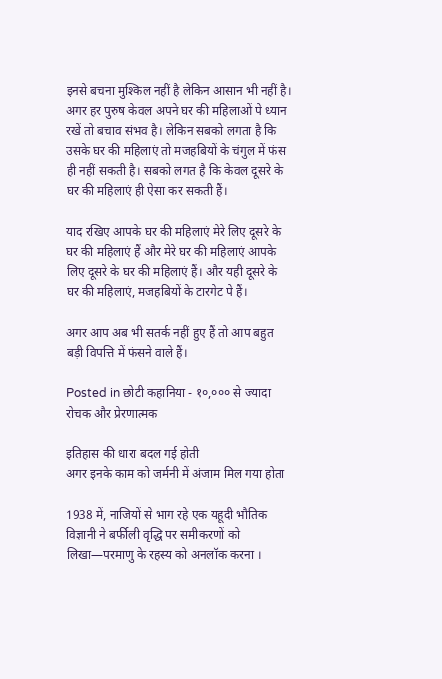इनसे बचना मुश्किल नहीं है लेकिन आसान भी नहीं है। अगर हर पुरुष केवल अपने घर की महिलाओं पे ध्यान रखें तो बचाव संभव है। लेकिन सबको लगता है कि उसके घर की महिलाएं तो मजहबियों के चंगुल में फंस ही नहीं सकती है। सबको लगत है कि केवल दूसरे के घर की महिलाएं ही ऐसा कर सकती हैं।

याद रखिए आपके घर की महिलाएं मेरे लिए दूसरे के घर की महिलाएं हैं और मेरे घर की महिलाएं आपके लिए दूसरे के घर की महिलाएं हैं। और यही दूसरे के घर की महिलाएं, मजहबियों के टारगेट पे हैं।

अगर आप अब भी सतर्क नहीं हुए हैं तो आप बहुत बड़ी विपत्ति में फंसने वाले हैं।

Posted in छोटी कहानिया - १०,००० से ज्यादा रोचक और प्रेरणात्मक

इतिहास की धारा बदल गई होती
अगर इनके काम को जर्मनी में अंजाम मिल गया होता

1938 में, नाजियों से भाग रहे एक यहूदी भौतिक विज्ञानी ने बर्फीली वृद्धि पर समीकरणों को लिखा—परमाणु के रहस्य को अनलॉक करना ।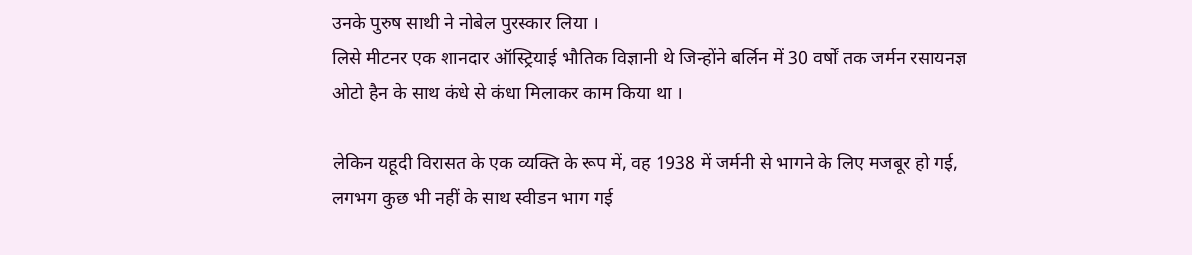उनके पुरुष साथी ने नोबेल पुरस्कार लिया ।
लिसे मीटनर एक शानदार ऑस्ट्रियाई भौतिक विज्ञानी थे जिन्होंने बर्लिन में 30 वर्षों तक जर्मन रसायनज्ञ ओटो हैन के साथ कंधे से कंधा मिलाकर काम किया था ।

लेकिन यहूदी विरासत के एक व्यक्ति के रूप में, वह 1938 में जर्मनी से भागने के लिए मजबूर हो गई, लगभग कुछ भी नहीं के साथ स्वीडन भाग गई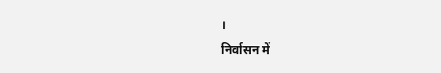।
निर्वासन में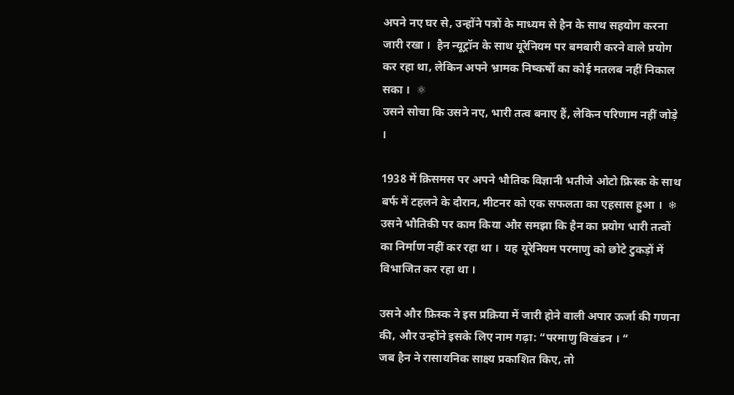अपने नए घर से, उन्होंने पत्रों के माध्यम से हैन के साथ सहयोग करना जारी रखा ।  हैन न्यूट्रॉन के साथ यूरेनियम पर बमबारी करने वाले प्रयोग कर रहा था, लेकिन अपने भ्रामक निष्कर्षों का कोई मतलब नहीं निकाल सका ।  ⚛
उसने सोचा कि उसने नए, भारी तत्व बनाए हैं, लेकिन परिणाम नहीं जोड़े ।

1938 में क्रिसमस पर अपने भौतिक विज्ञानी भतीजे ओटो फ्रिस्क के साथ बर्फ में टहलने के दौरान, मीटनर को एक सफलता का एहसास हुआ ।  ❄
उसने भौतिकी पर काम किया और समझा कि हैन का प्रयोग भारी तत्वों का निर्माण नहीं कर रहा था ।  यह यूरेनियम परमाणु को छोटे टुकड़ों में विभाजित कर रहा था ।

उसने और फ्रिस्क ने इस प्रक्रिया में जारी होने वाली अपार ऊर्जा की गणना की, और उन्होंने इसके लिए नाम गढ़ा: “परमाणु विखंडन । “
जब हैन ने रासायनिक साक्ष्य प्रकाशित किए, तो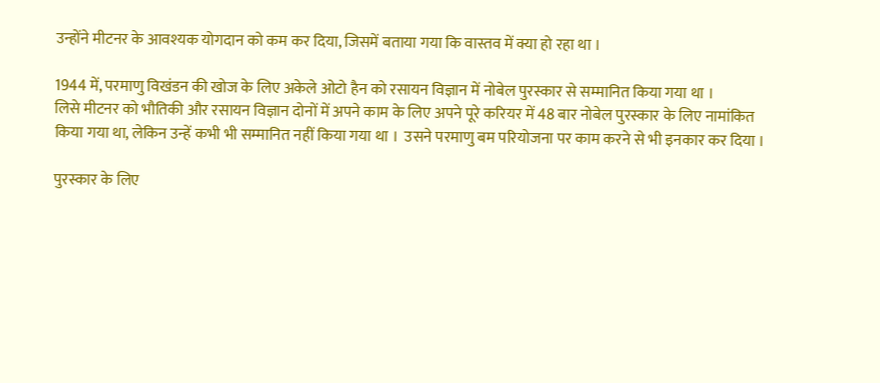उन्होंने मीटनर के आवश्यक योगदान को कम कर दिया, जिसमें बताया गया कि वास्तव में क्या हो रहा था ।

1944 में, परमाणु विखंडन की खोज के लिए अकेले ओटो हैन को रसायन विज्ञान में नोबेल पुरस्कार से सम्मानित किया गया था ।
लिसे मीटनर को भौतिकी और रसायन विज्ञान दोनों में अपने काम के लिए अपने पूरे करियर में 48 बार नोबेल पुरस्कार के लिए नामांकित किया गया था, लेकिन उन्हें कभी भी सम्मानित नहीं किया गया था ।  उसने परमाणु बम परियोजना पर काम करने से भी इनकार कर दिया ।

पुरस्कार के लिए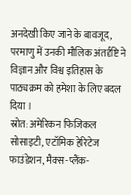अनदेखी किए जाने के बावजूद, परमाणु में उनकी मौलिक अंतर्दृष्टि ने विज्ञान और विश्व इतिहास के पाठ्यक्रम को हमेशा के लिए बदल दिया ।
स्रोत: अमेरिकन फिजिकल सोसाइटी, एटॉमिक हेरिटेज फाउंडेशन, मैक्स-प्लैंक-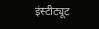इंस्टीट्यूट